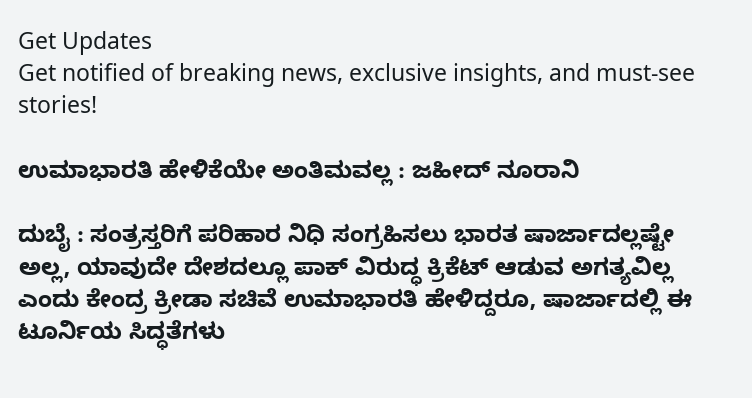Get Updates
Get notified of breaking news, exclusive insights, and must-see stories!

ಉಮಾಭಾರತಿ ಹೇಳಿಕೆಯೇ ಅಂತಿಮವಲ್ಲ : ಜಹೀದ್‌ ನೂರಾನಿ

ದುಬೈ : ಸಂತ್ರಸ್ತರಿಗೆ ಪರಿಹಾರ ನಿಧಿ ಸಂಗ್ರಹಿಸಲು ಭಾರತ ಷಾರ್ಜಾದಲ್ಲಷ್ಟೇ ಅಲ್ಲ, ಯಾವುದೇ ದೇಶದಲ್ಲೂ ಪಾಕ್‌ ವಿರುದ್ಧ ಕ್ರಿಕೆಟ್‌ ಆಡುವ ಅಗತ್ಯವಿಲ್ಲ ಎಂದು ಕೇಂದ್ರ ಕ್ರೀಡಾ ಸಚಿವೆ ಉಮಾಭಾರತಿ ಹೇಳಿದ್ದರೂ, ಷಾರ್ಜಾದಲ್ಲಿ ಈ ಟೂರ್ನಿಯ ಸಿದ್ಧತೆಗಳು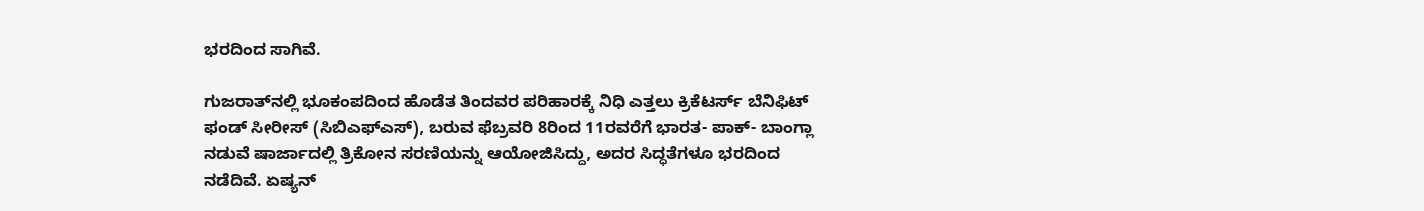ಭರದಿಂದ ಸಾಗಿವೆ.

ಗುಜರಾತ್‌ನಲ್ಲಿ ಭೂಕಂಪದಿಂದ ಹೊಡೆತ ತಿಂದವರ ಪರಿಹಾರಕ್ಕೆ ನಿಧಿ ಎತ್ತಲು ಕ್ರಿಕೆಟರ್ಸ್‌ ಬೆನಿಫಿಟ್‌ ಫಂಡ್‌ ಸೀರೀಸ್‌ (ಸಿಬಿಎಫ್‌ಎಸ್‌), ಬರುವ ಫೆಬ್ರವರಿ 8ರಿಂದ 11ರವರೆಗೆ ಭಾರತ- ಪಾಕ್‌- ಬಾಂಗ್ಲಾ ನಡುವೆ ಷಾರ್ಜಾದಲ್ಲಿ ತ್ರಿಕೋನ ಸರಣಿಯನ್ನು ಆಯೋಜಿಸಿದ್ದು, ಅದರ ಸಿದ್ಧತೆಗಳೂ ಭರದಿಂದ ನಡೆದಿವೆ. ಏಷ್ಯನ್‌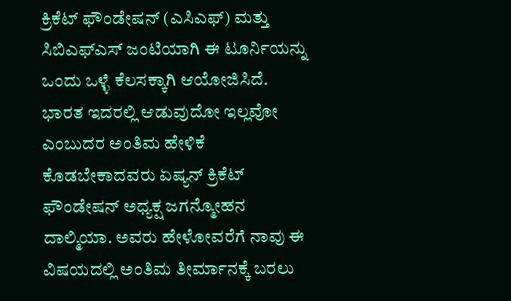ಕ್ರಿಕೆಟ್‌ ಫೌಂಡೇಷನ್‌ (ಎಸಿಎಫ್‌) ಮತ್ತು ಸಿಬಿಎಫ್‌ಎಸ್‌ ಜಂಟಿಯಾಗಿ ಈ ಟೂರ್ನಿಯನ್ನು ಒಂದು ಒಳ್ಳೆ ಕೆಲಸಕ್ಕಾಗಿ ಆಯೋಜಿಸಿದೆ. ಭಾರತ ಇದರಲ್ಲಿ ಆಡುವುದೋ ಇಲ್ಲವೋ ಎಂಬುದರ ಅಂತಿಮ ಹೇಳಿಕೆ ಕೊಡಬೇಕಾದವರು ಏಷ್ಯನ್‌ ಕ್ರಿಕೆಟ್‌ ಫೌಂಡೇಷನ್‌ ಅಧ್ಯಕ್ಷ ಜಗನ್ಮೋಹನ ದಾಲ್ಮಿಯಾ. ಅವರು ಹೇಳೋವರೆಗೆ ನಾವು ಈ ವಿಷಯದಲ್ಲಿ ಅಂತಿಮ ತೀರ್ಮಾನಕ್ಕೆ ಬರಲು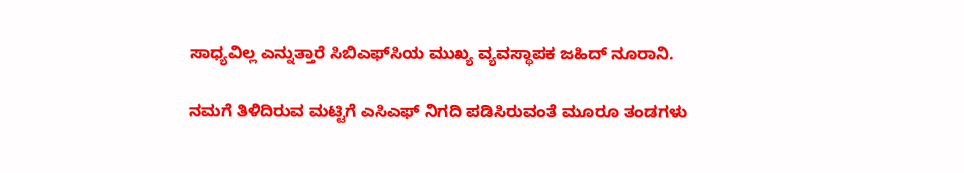ಸಾಧ್ಯವಿಲ್ಲ ಎನ್ನುತ್ತಾರೆ ಸಿಬಿಎಫ್‌ಸಿಯ ಮುಖ್ಯ ವ್ಯವಸ್ಥಾಪಕ ಜಹಿದ್‌ ನೂರಾನಿ.

ನಮಗೆ ತಿಳಿದಿರುವ ಮಟ್ಟಿಗೆ ಎಸಿಎಫ್‌ ನಿಗದಿ ಪಡಿಸಿರುವಂತೆ ಮೂರೂ ತಂಡಗಳು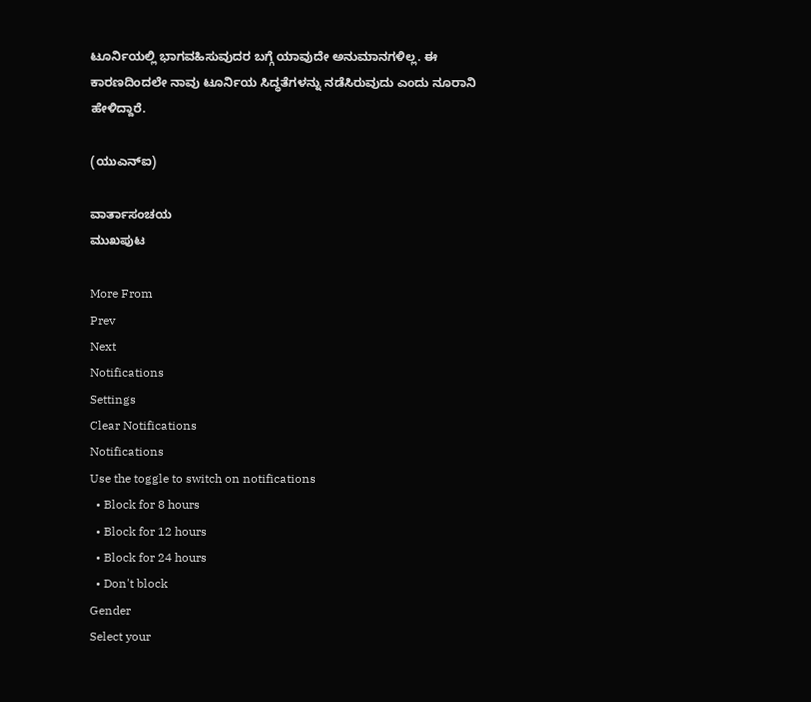ಟೂರ್ನಿಯಲ್ಲಿ ಭಾಗವಹಿಸುವುದರ ಬಗ್ಗೆ ಯಾವುದೇ ಅನುಮಾನಗಳಿಲ್ಲ. ಈ ಕಾರಣದಿಂದಲೇ ನಾವು ಟೂರ್ನಿಯ ಸಿದ್ಧತೆಗಳನ್ನು ನಡೆಸಿರುವುದು ಎಂದು ನೂರಾನಿ ಹೇಳಿದ್ದಾರೆ.

(ಯುಎನ್‌ಐ)

ವಾರ್ತಾಸಂಚಯ
ಮುಖಪುಟ

More From
Prev
Next
Notifications
Settings
Clear Notifications
Notifications
Use the toggle to switch on notifications
  • Block for 8 hours
  • Block for 12 hours
  • Block for 24 hours
  • Don't block
Gender
Select your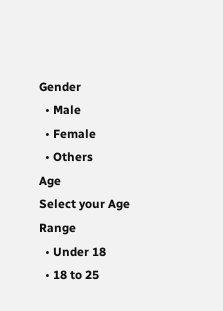Gender
  • Male
  • Female
  • Others
Age
Select your Age Range
  • Under 18
  • 18 to 25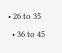• 26 to 35
  • 36 to 45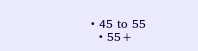• 45 to 55
  • 55+